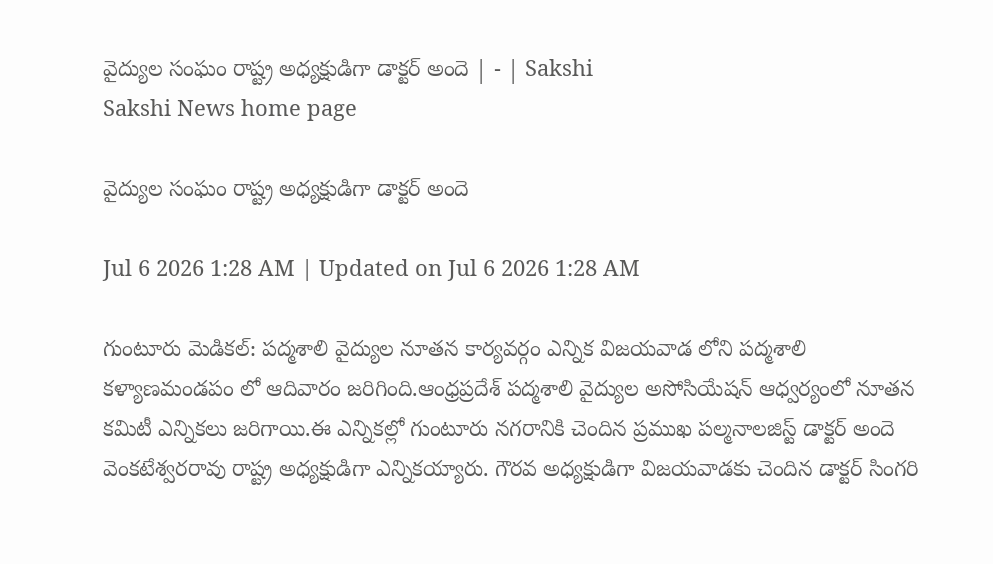వైద్యుల సంఘం రాష్ట్ర అధ్యక్షుడిగా డాక్టర్‌ అందె | - | Sakshi
Sakshi News home page

వైద్యుల సంఘం రాష్ట్ర అధ్యక్షుడిగా డాక్టర్‌ అందె

Jul 6 2026 1:28 AM | Updated on Jul 6 2026 1:28 AM

గుంటూరు మెడికల్‌: పద్మశాలి వైద్యుల నూతన కార్యవర్గం ఎన్నిక విజయవాడ లోని పద్మశాలి కళ్యాణమండపం లో ఆదివారం జరిగింది.ఆంధ్రప్రదేశ్‌ పద్మశాలి వైద్యుల అసోసియేషన్‌ ఆధ్వర్యంలో నూతన కమిటీ ఎన్నికలు జరిగాయి.ఈ ఎన్నికల్లో గుంటూరు నగరానికి చెందిన ప్రముఖ పల్మనాలజిస్ట్‌ డాక్టర్‌ అందె వెంకటేశ్వరరావు రాష్ట్ర అధ్యక్షుడిగా ఎన్నికయ్యారు. గౌరవ అధ్యక్షుడిగా విజయవాడకు చెందిన డాక్టర్‌ సింగరి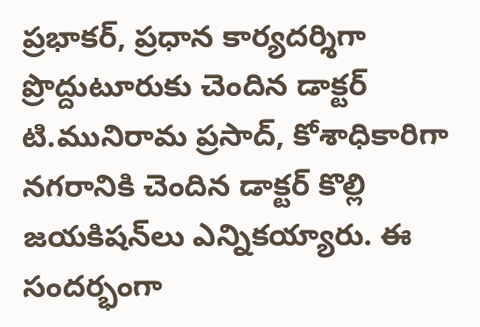ప్రభాకర్‌, ప్రధాన కార్యదర్శిగా ప్రొద్దుటూరుకు చెందిన డాక్టర్‌ టి.మునిరామ ప్రసాద్‌, కోశాధికారిగా నగరానికి చెందిన డాక్టర్‌ కొల్లి జయకిషన్‌లు ఎన్నికయ్యారు. ఈ సందర్భంగా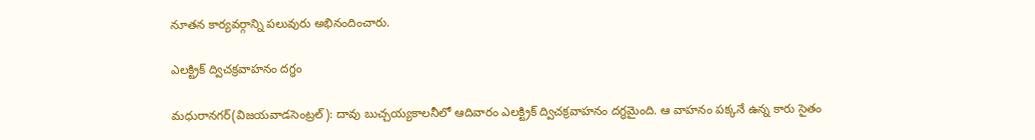నూతన కార్యవర్గాన్ని పలువురు అభినందించారు.

ఎలక్ట్రిక్‌ ద్విచక్రవాహనం దగ్ధం

మధురానగర్‌(విజయవాడసెంట్రల్‌): దావు బుచ్చయ్యకాలనీలో ఆదివారం ఎలక్ట్రిక్‌ ద్విచక్రవాహనం దగ్ధమైంది. ఆ వాహనం పక్కనే ఉన్న కారు సైతం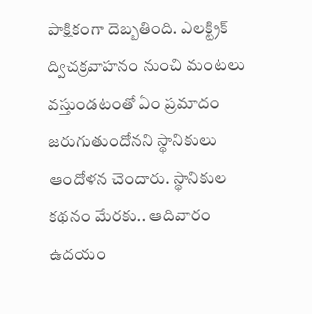పాక్షికంగా దెబ్బతింది. ఎలక్ట్రిక్‌ ద్విచక్రవాహనం నుంచి మంటలు వస్తుండటంతో ఏం ప్రమాదం జరుగుతుందోనని స్థానికులు ఆందోళన చెందారు. స్థానికుల కథనం మేరకు.. ఆదివారం ఉదయం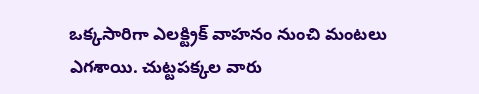ఒక్కసారిగా ఎలక్ట్రిక్‌ వాహనం నుంచి మంటలు ఎగశాయి. చుట్టపక్కల వారు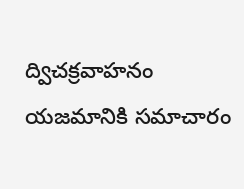ద్విచక్రవాహనం యజమానికి సమాచారం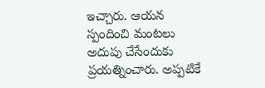ఇచ్చారు. ఆయన స్పందించి మంటలు అదుపు చేసేందుకు ప్రయత్నించారు. అప్పటికే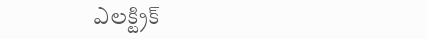ఎలక్ట్రిక్‌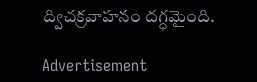ద్విచక్రవాహనం దగ్ధమైంది.

Advertisement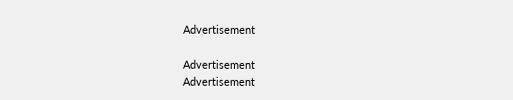Advertisement

Advertisement
Advertisement